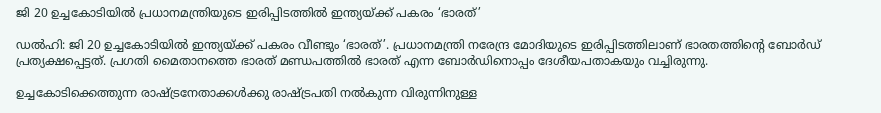ജി 20 ഉച്ചകോടിയില്‍ പ്രധാനമന്ത്രിയുടെ ഇരിപ്പിടത്തില്‍ ഇന്ത്യയ്ക്ക് പകരം ‘ഭാരത്’

ഡല്‍ഹി: ജി 20 ഉച്ചകോടിയില്‍ ഇന്ത്യയ്ക്ക് പകരം വീണ്ടും ‘ഭാരത്’. പ്രധാനമന്ത്രി നരേന്ദ്ര മോദിയുടെ ഇരിപ്പിടത്തിലാണ് ഭാരതത്തിന്റെ ബോർഡ് പ്രത്യക്ഷപ്പെട്ടത്. പ്രഗതി മൈതാനത്തെ ഭാരത് മണ്ഡപത്തില്‍ ഭാരത് എന്ന ബോര്‍ഡിനൊപ്പം ദേശീയപതാകയും വച്ചിരുന്നു.

ഉച്ചകോടിക്കെത്തുന്ന രാഷ്ട്രനേതാക്കള്‍ക്കു രാഷ്ട്രപതി നല്‍കുന്ന വിരുന്നിനുള്ള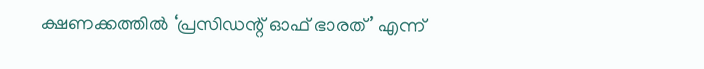ക്ഷണക്കത്തില്‍ ‘പ്രസിഡന്റ് ഓഫ് ഭാരത്’ എന്ന്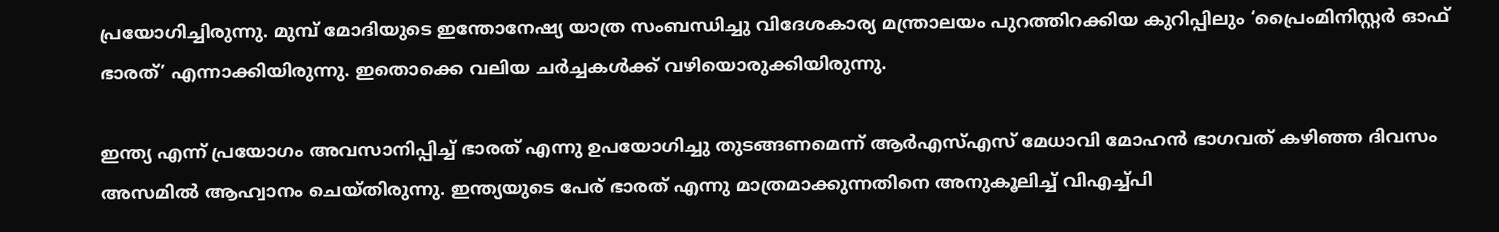പ്രയോഗിച്ചിരുന്നു. മുമ്പ് മോദിയുടെ ഇന്തോനേഷ്യ യാത്ര സംബന്ധിച്ചു വിദേശകാര്യ മന്ത്രാലയം പുറത്തിറക്കിയ കുറിപ്പിലും ‘പ്രൈംമിനിസ്റ്റര്‍ ഓഫ് ഭാരത്’ എന്നാക്കിയിരുന്നു. ഇതൊക്കെ വലിയ ചര്‍ച്ചകള്‍ക്ക് വഴിയൊരുക്കിയിരുന്നു.

ഇന്ത്യ എന്ന് പ്രയോഗം അവസാനിപ്പിച്ച് ഭാരത് എന്നു ഉപയോഗിച്ചു തുടങ്ങണമെന്ന് ആര്‍എസ്എസ് മേധാവി മോഹന്‍ ഭാഗവത് കഴിഞ്ഞ ദിവസം അസമില്‍ ആഹ്വാനം ചെയ്തിരുന്നു. ഇന്ത്യയുടെ പേര് ഭാരത് എന്നു മാത്രമാക്കുന്നതിനെ അനുകൂലിച്ച് വിഎച്ച്പി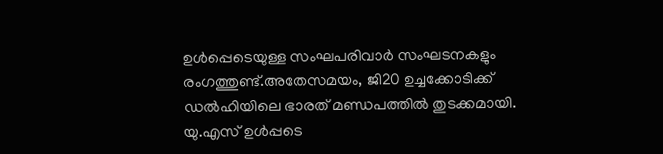ഉള്‍പ്പെടെയുള്ള സംഘപരിവാര്‍ സംഘടനകളും രംഗത്തുണ്ട്.അതേസമയം, ജി20 ഉച്ചക്കോടിക്ക് ഡൽഹിയിലെ ഭാരത് മണ്ഡപത്തിൽ തുടക്കമായി. യു.എസ് ഉൾപ്പടെ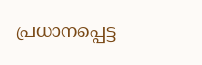പ്രധാനപ്പെട്ട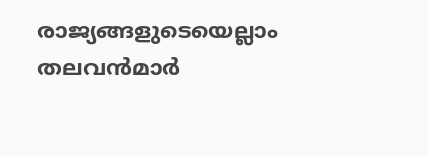രാജ്യങ്ങളുടെയെല്ലാം തലവൻമാർ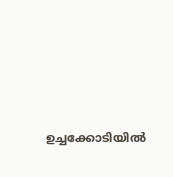ഉച്ചക്കോടിയിൽ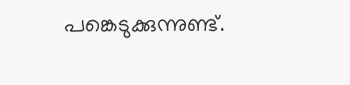പങ്കെടുക്കുന്നുണ്ട്.